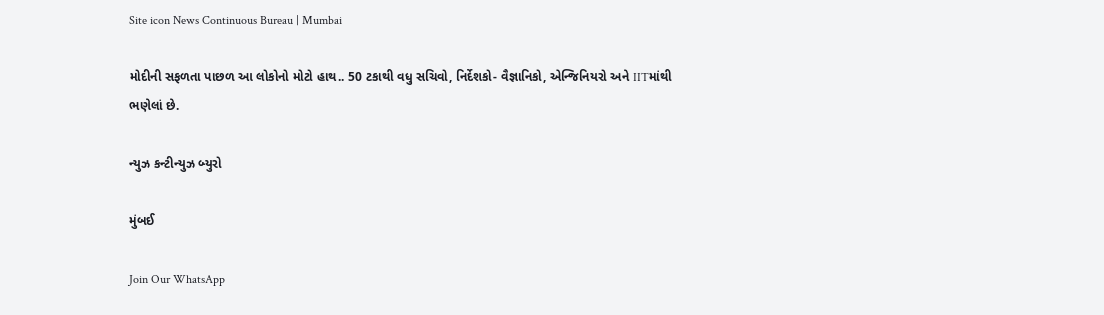Site icon News Continuous Bureau | Mumbai

મોદીની સફળતા પાછળ આ લોકોનો મોટો હાથ.. 50 ટકાથી વધુ સચિવો, નિર્દેશકો- વૈજ્ઞાનિકો, એન્જિનિયરો અને IITમાંથી ભણેલાં છે.

ન્યુઝ કન્ટીન્યુઝ બ્યુરો

મુંબઈ

Join Our WhatsApp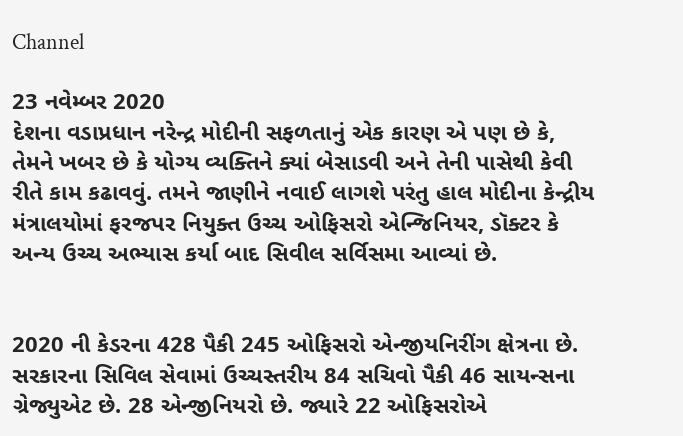Channel

23 નવેમ્બર 2020
દેશના વડાપ્રધાન નરેન્દ્ર મોદીની સફળતાનું એક કારણ એ પણ છે કે, તેમને ખબર છે કે યોગ્ય વ્યક્તિને ક્યાં બેસાડવી અને તેની પાસેથી કેવી રીતે કામ કઢાવવું. તમને જાણીને નવાઈ લાગશે પરંતુ હાલ મોદીના કેન્દ્રીય મંત્રાલયોમાં ફરજપર નિયુક્ત ઉચ્ચ ઓફિસરો એન્જિનિયર, ડૉક્ટર કે અન્ય ઉચ્ચ અભ્યાસ કર્યા બાદ સિવીલ સર્વિસમા આવ્યાં છે.


2020 ની કેડરના 428 પૈકી 245 ઓફિસરો એન્જીયનિરીંગ ક્ષેત્રના છે. સરકારના સિવિલ સેવામાં ઉચ્ચસ્તરીય 84 સચિવો પૈકી 46 સાયન્સના ગ્રેજ્યુએટ છે. 28 એન્જીનિયરો છે. જ્યારે 22 ઓફિસરોએ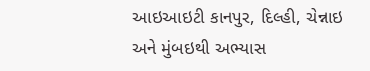આઇઆઇટી કાનપુર, દિલ્હી, ચેન્નાઇ અને મુંબઇથી અભ્યાસ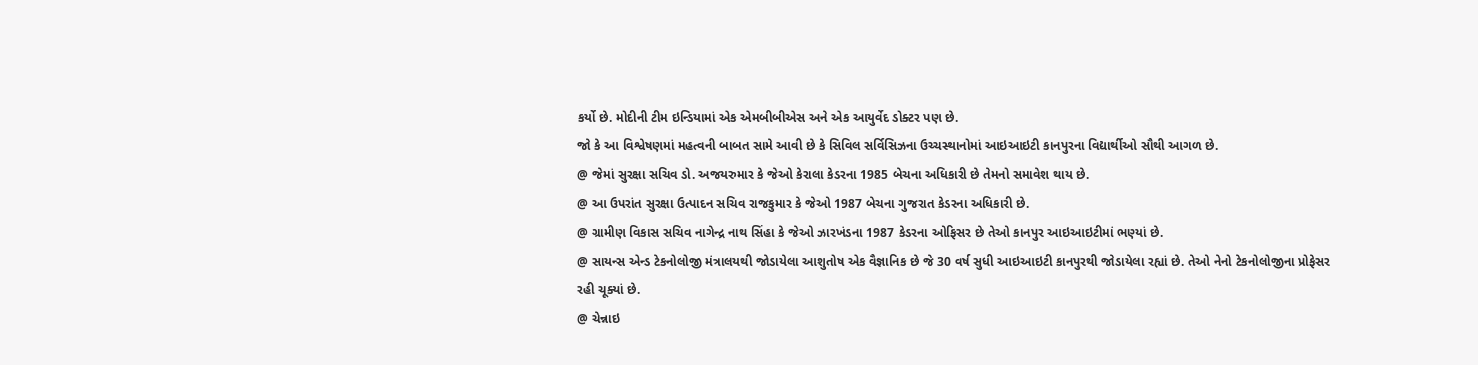કર્યો છે. મોદીની ટીમ ઇન્ડિયામાં એક એમબીબીએસ અને એક આયુર્વેદ ડોક્ટર પણ છે.
જો કે આ વિશ્વેષણમાં મહત્વની બાબત સામે આવી છે કે સિવિલ સર્વિસિઝના ઉચ્ચસ્થાનોમાં આઇઆઇટી કાનપુરના વિદ્યાર્થીઓ સૌથી આગળ છે.
@ જેમાં સુરક્ષા સચિવ ડો. અજયરુમાર કે જેઓ કેરાલા કેડરના 1985 બેચના અધિકારી છે તેમનો સમાવેશ થાય છે.
@ આ ઉપરાંત સુરક્ષા ઉત્પાદન સચિવ રાજકુમાર કે જેઓ 1987 બેચના ગુજરાત કેડરના અધિકારી છે.
@ ગ્રામીણ વિકાસ સચિવ નાગેન્દ્ર નાથ સિંહા કે જેઓ ઝારખંડના 1987 કેડરના ઓફિસર છે તેઓ કાનપુર આઇઆઇટીમાં ભણ્યાં છે.
@ સાયન્સ એન્ડ ટેકનોલોજી મંત્રાલયથી જોડાયેલા આશુતોષ એક વૈજ્ઞાનિક છે જે 30 વર્ષ સુધી આઇઆઇટી કાનપુરથી જોડાયેલા રહ્યાં છે. તેઓ નેનો ટેકનોલોજીના પ્રોફેસર રહી ચૂક્યાં છે.
@ ચેન્નાઇ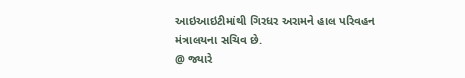આઇઆઇટીમાંથી ગિરધર અરામને હાલ પરિવહન મંત્રાલયના સચિવ છે.
@ જ્યારે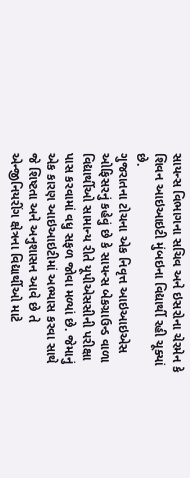સાયન્સ વિભાગના સચિવ અને ઇસરોના ચેરમેન કે શિવન આઇઆઇટી મુંબઇના વિદ્યાર્થી રહી ચૂક્યાં છે.
ગુજરાતના ટોચના એક નિવૃત્ત આઇઆઇએસ ઓફિસરનું કહેવું છે કે સાયન્સ બેકગ્રાઉન્ડ વાળા વિદ્યાર્થીઓ સામાન્ય રીતે યૂપીએસસીની પરીક્ષા પાસ કરવામાં વધુ સફળ જોવા મળ્યાં છે. જેમાનું એક કારણ આઇઆઇટીમાં અભ્યાસ કરવા સાથે જે શિષ્ટતા અને અનુશાસન આવે છે તે એન્જીનિયરીંગ ક્ષેત્રના વિદ્યાર્થીઓ માટે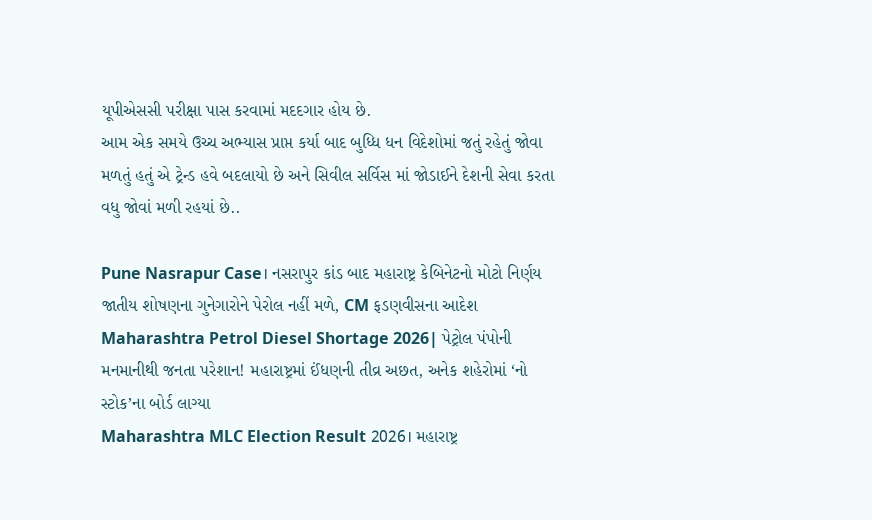યૂપીએસસી પરીક્ષા પાસ કરવામાં મદદગાર હોય છે.
આમ એક સમયે ઉચ્ચ અભ્યાસ પ્રાપ્ત કર્યા બાદ બુધ્ધિ ધન વિદેશોમાં જતું રહેતું જોવા મળતું હતું એ ટ્રેન્ડ હવે બદલાયો છે અને સિવીલ સર્વિસ માં જોડાઈને દેશની સેવા કરતા વધુ જોવાં મળી રહયાં છે..

Pune Nasrapur Case। નસરાપુર કાંડ બાદ મહારાષ્ટ્ર કેબિનેટનો મોટો નિર્ણય જાતીય શોષણના ગુનેગારોને પેરોલ નહીં મળે, CM ફડણવીસના આદેશ
Maharashtra Petrol Diesel Shortage 2026| પેટ્રોલ પંપોની મનમાનીથી જનતા પરેશાન! મહારાષ્ટ્રમાં ઈંધણની તીવ્ર અછત, અનેક શહેરોમાં ‘નો સ્ટોક’ના બોર્ડ લાગ્યા
Maharashtra MLC Election Result 2026। મહારાષ્ટ્ર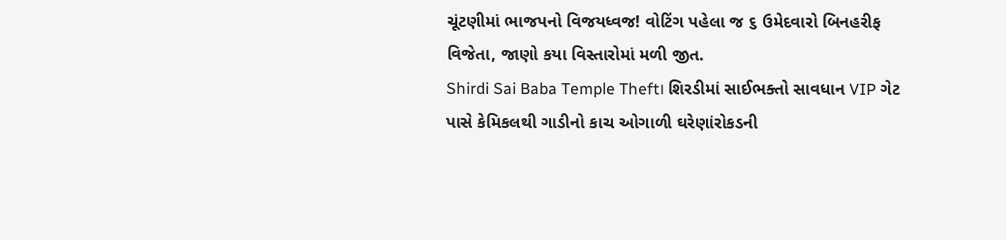ચૂંટણીમાં ભાજપનો વિજયધ્વજ! વોટિંગ પહેલા જ ૬ ઉમેદવારો બિનહરીફ વિજેતા, જાણો કયા વિસ્તારોમાં મળી જીત.
Shirdi Sai Baba Temple Theft। શિરડીમાં સાઈભક્તો સાવધાન VIP ગેટ પાસે કેમિકલથી ગાડીનો કાચ ઓગાળી ઘરેણાંરોકડની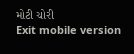મોટી ચોરી
Exit mobile version